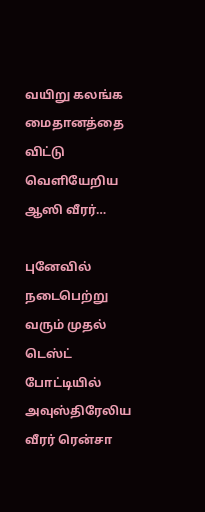வயிறு கலங்க மைதானத்தை விட்டு வெளியேறிய ஆஸி வீரர்…

புனேவில் நடைபெற்று வரும் முதல் டெஸ்ட் போட்டியில் அவுஸ்திரேலிய வீரர் ரென்சா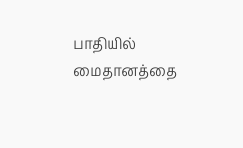பாதியில் மைதானத்தை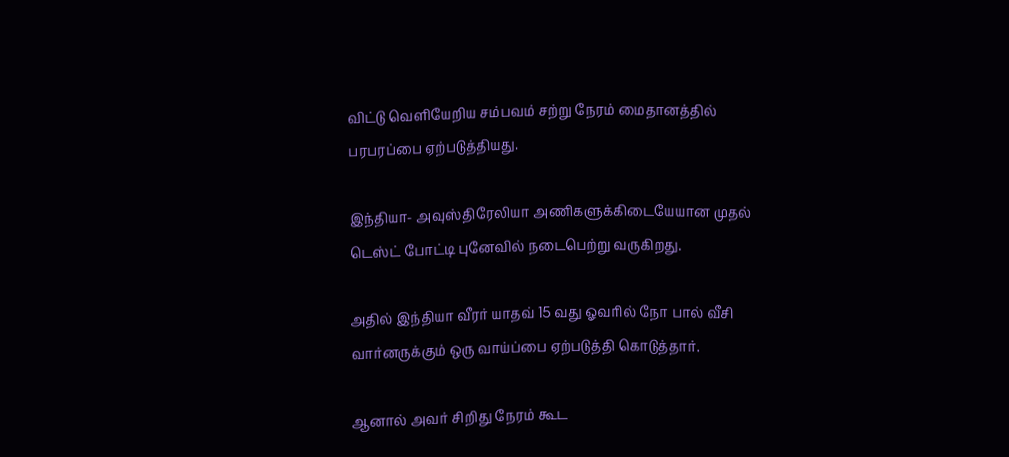விட்டு வெளியேறிய சம்பவம் சற்று நேரம் மைதானத்தில் பரபரப்பை ஏற்படுத்தியது.

இந்தியா- அவுஸ்திரேலியா அணிகளுக்கிடையேயான முதல் டெஸ்ட் போட்டி புனேவில் நடைபெற்று வருகிறது.

அதில் இந்தியா வீரர் யாதவ் 15 வது ஓவரில் நோ பால் வீசி வார்னருக்கும் ஒரு வாய்ப்பை ஏற்படுத்தி கொடுத்தார்.

ஆனால் அவர் சிறிது நேரம் கூட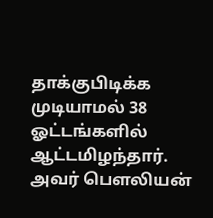தாக்குபிடிக்க முடியாமல் 38 ஓட்டங்களில் ஆட்டமிழந்தார். அவர் பெளலியன்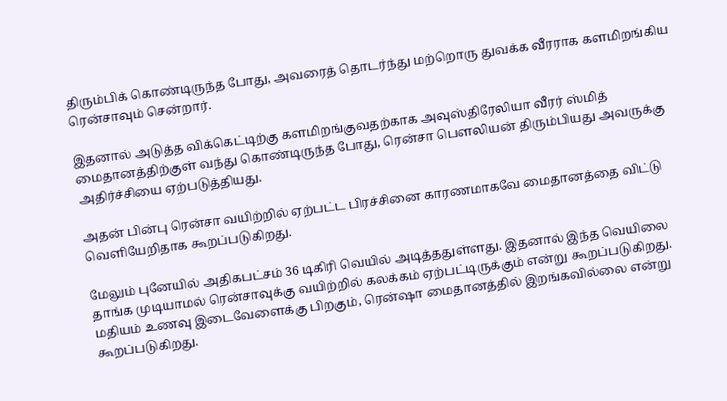திரும்பிக் கொண்டிருந்த போது, அவரைத் தொடர்ந்து மற்றொரு துவக்க வீரராக களமிறங்கிய ரென்சாவும் சென்றார்.

இதனால் அடுத்த விக்கெட்டிற்கு களமிறங்குவதற்காக அவுஸ்திரேலியா வீரர் ஸ்மித் மைதானத்திற்குள் வந்து கொண்டிருந்த போது, ரென்சா பெளலியன் திரும்பியது அவருக்கு அதிர்ச்சியை ஏற்படுத்தியது.

அதன் பின்பு ரென்சா வயிற்றில் ஏற்பட்ட பிரச்சினை காரணமாகவே மைதானத்தை விட்டு வெளியேறிதாக கூறப்படுகிறது.

மேலும் புனேயில் அதிகபட்சம் 36 டிகிரி வெயில் அடித்ததுள்ளது. இதனால் இந்த வெயிலை தாங்க முடியாமல் ரென்சாவுக்கு வயிற்றில் கலக்கம் ஏற்பட்டிருக்கும் என்று கூறப்படுகிறது. மதியம் உணவு இடைவேளைக்கு பிறகும், ரென்ஷா மைதானத்தில் இறங்கவில்லை என்று கூறப்படுகிறது.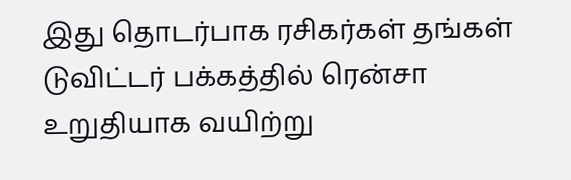இது தொடர்பாக ரசிகர்கள் தங்கள் டுவிட்டர் பக்கத்தில் ரென்சா உறுதியாக வயிற்று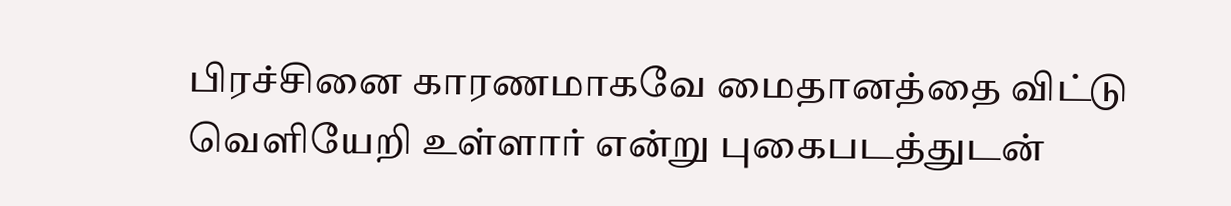பிரச்சினை காரணமாகவே மைதானத்தை விட்டு வெளியேறி உள்ளார் என்று புகைபடத்துடன்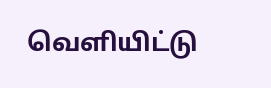வெளியிட்டு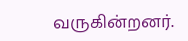வருகின்றனர்.